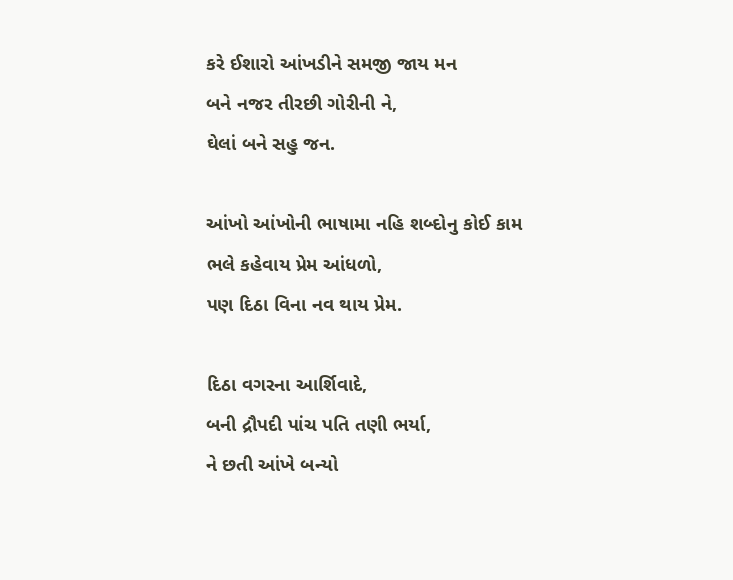કરે ઈશારો આંખડીને સમજી જાય મન
બને નજર તીરછી ગોરીની ને,
ઘેલાં બને સહુ જન.

આંખો આંખોની ભાષામા નહિ શબ્દોનુ કોઈ કામ
ભલે કહેવાય પ્રેમ આંધળો,
પણ દિઠા વિના નવ થાય પ્રેમ.

દિઠા વગરના આર્શિવાદે,
બની દ્રૌપદી પાંચ પતિ તણી ભર્યા,
ને છતી આંખે બન્યો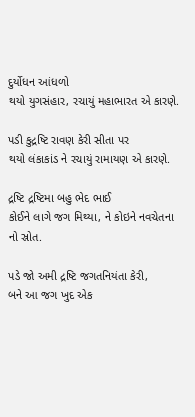દુર્યોધન આંધળો
થયો યુગસંહાર, રચાયું મહાભારત એ કારણે.

પડી કુદ્રષ્ટિ રાવણ કેરી સીતા પર
થયો લંકાકાંડ ને રચાયું રામાયણ એ કારણે.

દ્રષ્ટિ દ્રષ્ટિમા બહુ ભેદ ભાઈ
કોઈને લાગે જગ મિથ્યા, ને કોઇને નવચેતના નો સ્રોત.

પડે જો અમી દ્રષ્ટિ જગતનિયંતા કેરી,
બને આ જગ ખુદ એક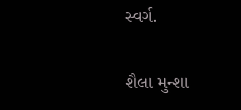સ્વર્ગ.

શૈલા મુન્શા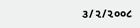૩/૨/૨૦૦૮